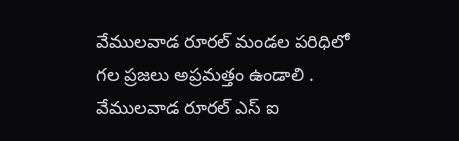వేములవాడ రూరల్ మండల పరిధిలో గల ప్రజలు అప్రమత్తం ఉండాలి .
వేములవాడ రూరల్ ఎస్ ఐ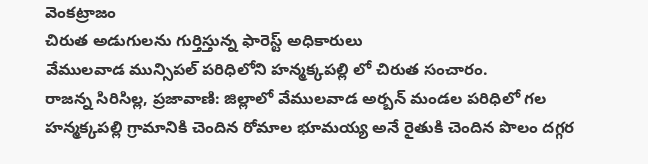వెంకట్రాజం
చిరుత అడుగులను గుర్తిస్తున్న ఫారెస్ట్ అధికారులు
వేములవాడ మున్సిపల్ పరిధిలోని హన్మక్కపల్లి లో చిరుత సంచారం.
రాజన్న సిరిసిల్ల, ప్రజావాణి: జిల్లాలో వేములవాడ అర్బన్ మండల పరిధిలో గల హన్మక్కపల్లి గ్రామానికి చెందిన రోమాల భూమయ్య అనే రైతుకి చెందిన పొలం దగ్గర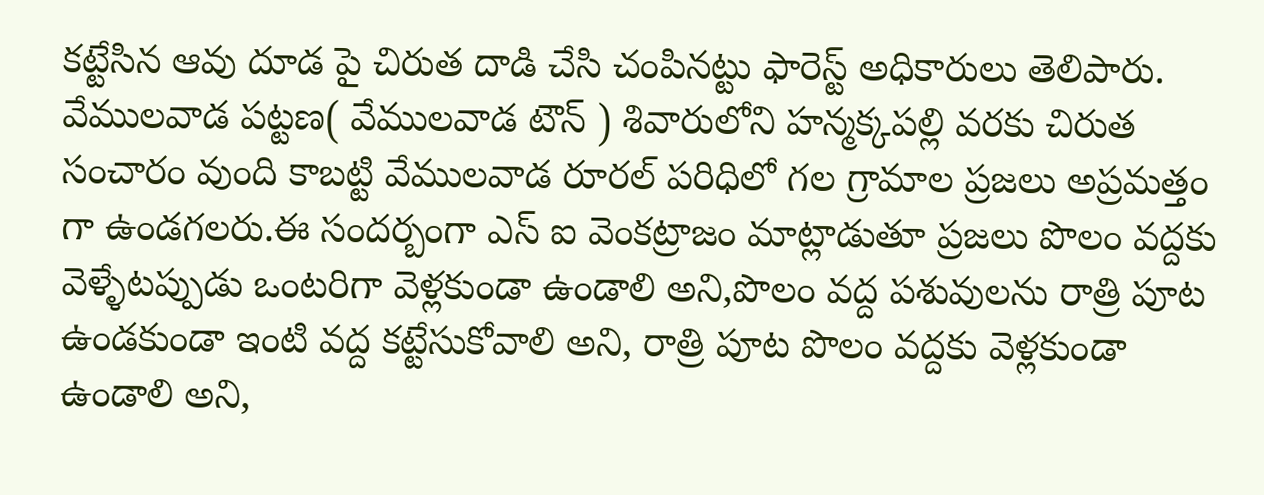కట్టేసిన ఆవు దూడ పై చిరుత దాడి చేసి చంపినట్టు ఫారెస్ట్ అధికారులు తెలిపారు. వేములవాడ పట్టణ( వేములవాడ టౌన్ ) శివారులోని హన్మక్కపల్లి వరకు చిరుత సంచారం వుంది కాబట్టి వేములవాడ రూరల్ పరిధిలో గల గ్రామాల ప్రజలు అప్రమత్తం గా ఉండగలరు.ఈ సందర్బంగా ఎస్ ఐ వెంకట్రాజం మాట్లాడుతూ ప్రజలు పొలం వద్దకు వెళ్ళేటప్పుడు ఒంటరిగా వెళ్లకుండా ఉండాలి అని,పొలం వద్ద పశువులను రాత్రి పూట ఉండకుండా ఇంటి వద్ద కట్టేసుకోవాలి అని, రాత్రి పూట పొలం వద్దకు వెళ్లకుండా ఉండాలి అని,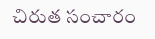చిరుత సంచారం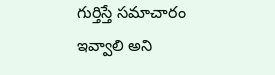గుర్తిస్తే సమాచారం ఇవ్వాలి అని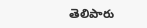తెలిపారు